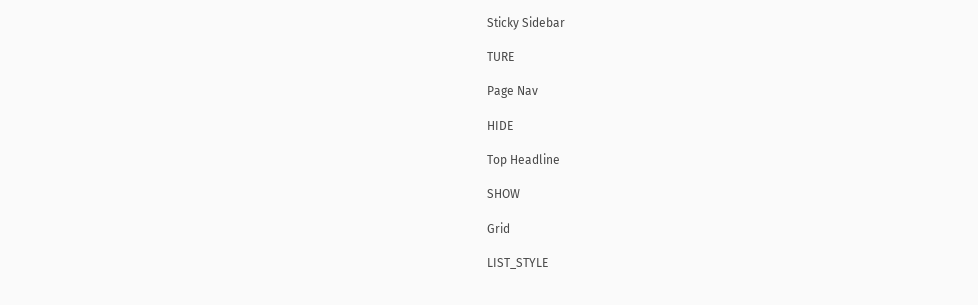Sticky Sidebar

TURE

Page Nav

HIDE

Top Headline

SHOW

Grid

LIST_STYLE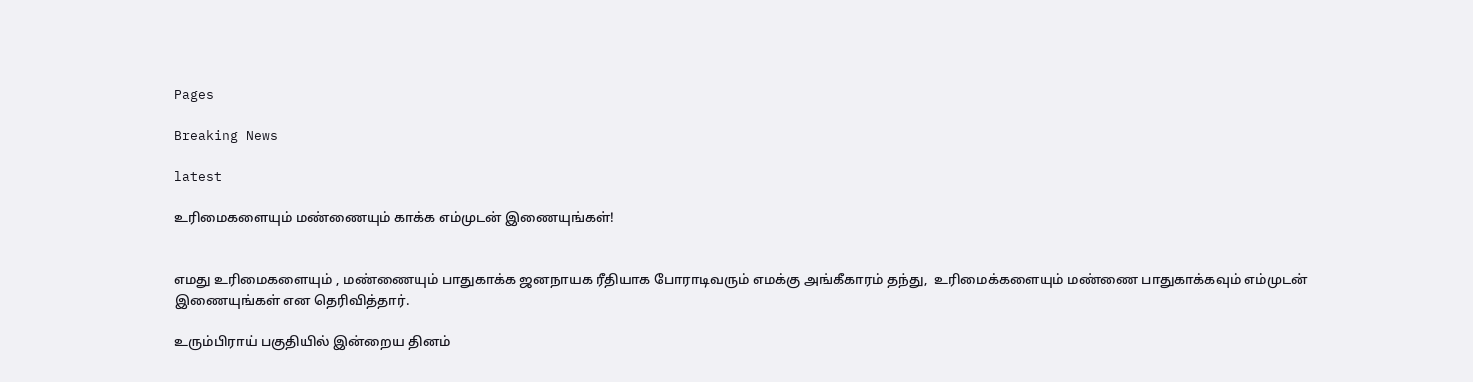Pages

Breaking News

latest

உரிமைகளையும் மண்ணையும் காக்க எம்முடன் இணையுங்கள்!


எமது உரிமைகளையும் , மண்ணையும் பாதுகாக்க ஜனநாயக ரீதியாக போராடிவரும் எமக்கு அங்கீகாரம் தந்து,  உரிமைக்களையும் மண்ணை பாதுகாக்கவும் எம்முடன் இணையுங்கள் என தெரிவித்தார்.

உரும்பிராய் பகுதியில் இன்றைய தினம்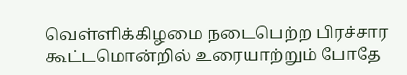வெள்ளிக்கிழமை நடைபெற்ற பிரச்சார கூட்டமொன்றில் உரையாற்றும் போதே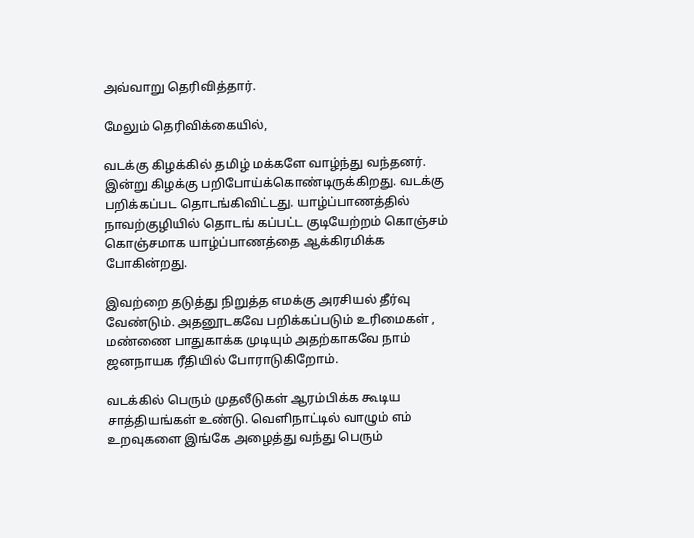அவ்வாறு தெரிவித்தார்.

மேலும் தெரிவிக்கையில்,

வடக்கு கிழக்கில் தமிழ் மக்களே வாழ்ந்து வந்தனர். இன்று கிழக்கு பறிபோய்க்கொண்டிருக்கிறது. வடக்கு பறிக்கப்பட தொடங்கிவிட்டது. யாழ்ப்பாணத்தில் நாவற்குழியில் தொடங் கப்பட்ட குடியேற்றம் கொஞ்சம் கொஞ்சமாக யாழ்ப்பாணத்தை ஆக்கிரமிக்க போகின்றது.

இவற்றை தடுத்து நிறுத்த எமக்கு அரசியல் தீர்வு வேண்டும். அதனூடகவே பறிக்கப்படும் உரிமைகள் , மண்ணை பாதுகாக்க முடியும் அதற்காகவே நாம் ஜனநாயக ரீதியில் போராடுகிறோம்.

வடக்கில் பெரும் முதலீடுகள் ஆரம்பிக்க கூடிய சாத்தியங்கள் உண்டு. வெளிநாட்டில் வாழும் எம் உறவுகளை இங்கே அழைத்து வந்து பெரும்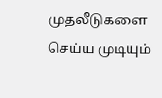முதலீடுகளை செய்ய முடியும்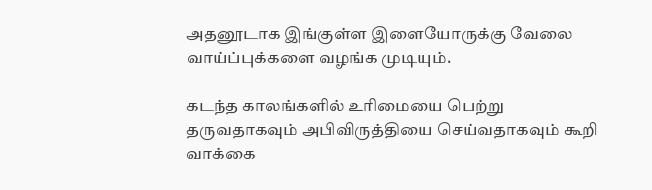அதனூடாக இங்குள்ள இளையோருக்கு வேலை வாய்ப்புக்களை வழங்க முடியும்.

கடந்த காலங்களில் உரிமையை பெற்று தருவதாகவும் அபிவிருத்தியை செய்வதாகவும் கூறி வாக்கை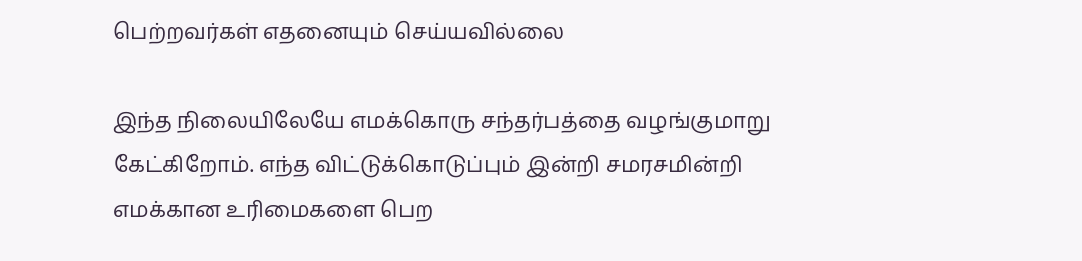பெற்றவர்கள் எதனையும் செய்யவில்லை

இந்த நிலையிலேயே எமக்கொரு சந்தர்பத்தை வழங்குமாறு கேட்கிறோம். எந்த விட்டுக்கொடுப்பும் இன்றி சமரசமின்றி எமக்கான உரிமைகளை பெற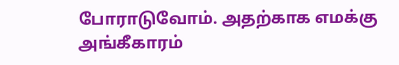போராடுவோம். அதற்காக எமக்கு அங்கீகாரம்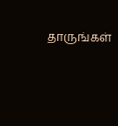தாருங்கள்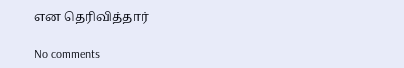என தெரிவித்தார்

No comments